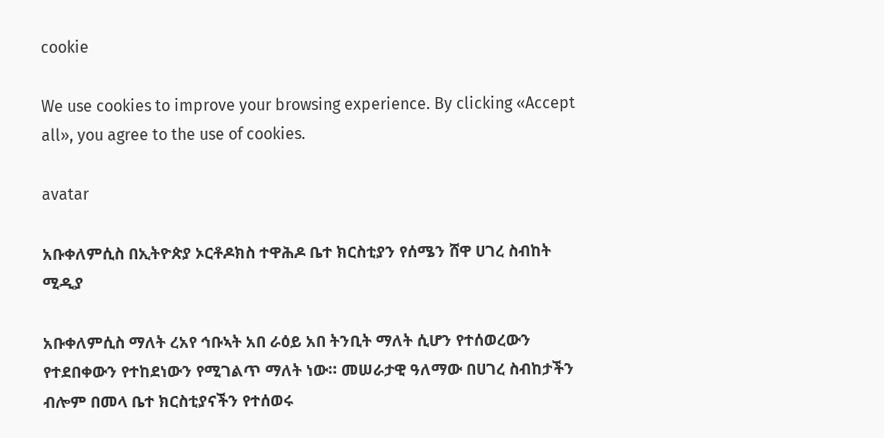cookie

We use cookies to improve your browsing experience. By clicking «Accept all», you agree to the use of cookies.

avatar

አቡቀለምሲስ በኢትዮጵያ ኦርቶዶክስ ተዋሕዶ ቤተ ክርስቲያን የሰሜን ሸዋ ሀገረ ስብከት ሚዲያ

አቡቀለምሲስ ማለት ረአየ ኅቡኣት አበ ራዕይ አበ ትንቢት ማለት ሲሆን የተሰወረውን የተደበቀውን የተከደነውን የሚገልጥ ማለት ነው። መሠራታዊ ዓለማው በሀገረ ስብከታችን ብሎም በመላ ቤተ ክርስቲያናችን የተሰወሩ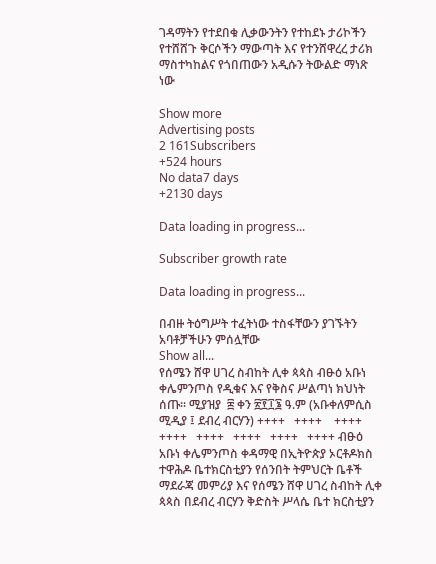ገዳማትን የተደበቁ ሊቃውንትን የተከደኑ ታሪኮችን የተሸሸጉ ቅርሶችን ማውጣት እና የተንሸዋረረ ታሪክ ማስተካከልና የጎበጠውን አዲሱን ትውልድ ማነጽ ነው

Show more
Advertising posts
2 161Subscribers
+524 hours
No data7 days
+2130 days

Data loading in progress...

Subscriber growth rate

Data loading in progress...

በብዙ ትዕግሥት ተፈትነው ተስፋቸውን ያገኙትን አባቶቻችሁን ምሰሏቸው
Show all...
የሰሜን ሸዋ ሀገረ ስብከት ሊቀ ጳጳስ ብፁዕ አቡነ ቀሌምንጦስ የዲቁና እና የቅስና ሥልጣነ ክህነት ሰጡ። ሚያዝያ  ፰ ቀን ፳፻፲፮ ዓ.ም (አቡቀለምሲስ ሚዲያ ፤ ደብረ ብርሃን) ++++   ++++    ++++   ++++   ++++   ++++   ++++   ++++ ብፁዕ አቡነ ቀሌምንጦስ ቀዳማዊ በኢትዮጵያ ኦርቶዶክስ ተዋሕዶ ቤተክርስቲያን የሰንበት ትምህርት ቤቶች ማደራጃ መምሪያ እና የሰሜን ሸዋ ሀገረ ስብከት ሊቀ ጳጳስ በደብረ ብርሃን ቅድስት ሥላሴ ቤተ ክርስቲያን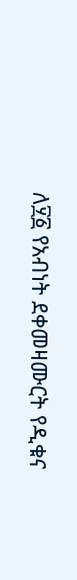ለ፶፩ የአብነት ደቀመዛሙርት የዲቁና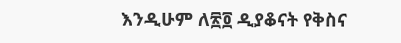እንዲሁም ለ፳፬ ዲያቆናት የቅስና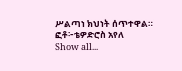ሥልጣነ ክህነት ሰጥተዋል። ፎቶ፦ቴዎድሮስ አየለ
Show all...